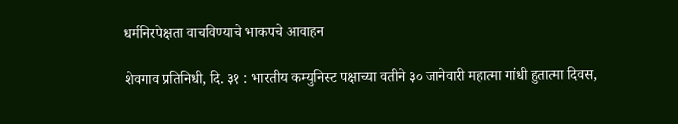धर्मनिरपेक्षता वाचविण्याचे भाकपचे आवाहन

शेवगाव प्रतिनिधी, दि. ३१ : भारतीय कम्युनिस्ट पक्षाच्या वतीने ३० जानेवारी महात्मा गांधी हुतात्मा दिवस,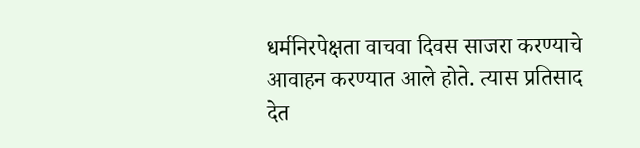धर्मनिरपेक्षता वाचवा दिवस साजरा करण्याचे आवाहन करण्यात आले होते. त्यास प्रतिसाद देत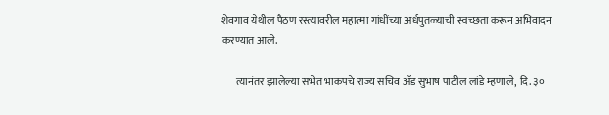शेवगाव येथील पैठण रस्त्यावरील महात्मा गांधींच्या अर्धपुतळ्याची स्वच्छता करून अभिवादन करण्यात आले.

       त्यानंतर झालेल्या सभेत भाकपचे राज्य सचिव ॲड सुभाष पाटील लांडे म्हणाले,  दि. ३०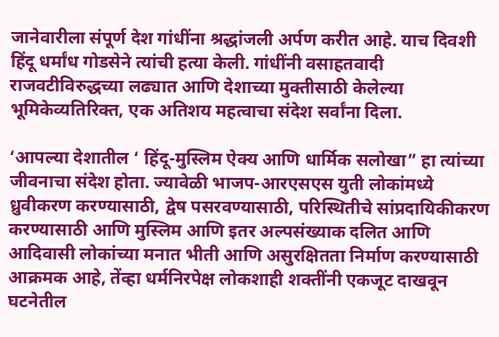जानेवारीला संपूर्ण देश गांधींना श्रद्धांजली अर्पण करीत आहे. याच दिवशी हिंदू धर्मांध गोडसेने त्यांची हत्या केली. गांधींनी वसाहतवादी राजवटीविरुद्धच्या लढ्यात आणि देशाच्या मुक्तीसाठी केलेल्या भूमिकेव्यतिरिक्त, एक अतिशय महत्वाचा संदेश सर्वांना दिला.

‘आपल्या देशातील ‘ हिंदू-मुस्लिम ऐक्य आणि धार्मिक सलोखा” हा त्यांच्या जीवनाचा संदेश होता. ज्यावेळी भाजप-आरएसएस युती लोकांमध्ये ध्रुवीकरण करण्यासाठी, द्वेष पसरवण्यासाठी, परिस्थितीचे सांप्रदायिकीकरण
करण्यासाठी आणि मुस्लिम आणि इतर अल्पसंख्याक दलित आणि आदिवासी लोकांच्या मनात भीती आणि असुरक्षितता निर्माण करण्यासाठी आक्रमक आहे, तेंव्हा धर्मनिरपेक्ष लोकशाही शक्तींनी एकजूट दाखवून घटनेतील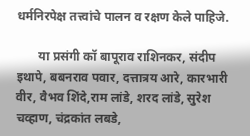धर्मनिरपेक्ष तत्त्वांचे पालन व रक्षण केले पाहिजे.

       या प्रसंगी कॉ बापूराव राशिनकर, संदीप इथापे, बबनराव पवार, दत्तात्रय आरे, कारभारी वीर, वैभव शिंदे,राम लांडे, शरद लांडे, सुरेश चव्हाण, चंद्रकांत लबडे,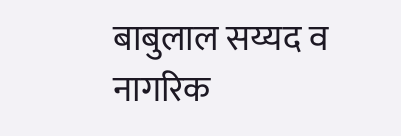बाबुलाल सय्यद व नागरिक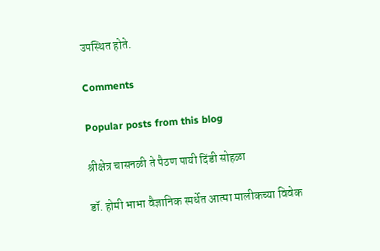उपस्थित होते.

Comments

Popular posts from this blog

श्रीक्षेत्र चासनळी ते पैठण पायी दिंडी सोहळा

डॉ. होमी भाभा वैज्ञानिक स्पर्धेत आत्मा मालीकच्या विवेक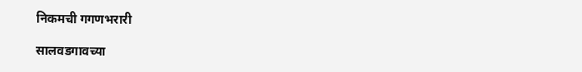निकमची गगणभरारी

सालवडगावच्या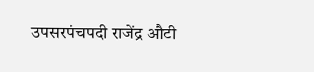उपसरपंचपदी राजेंद्र औटी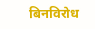बिनविरोध